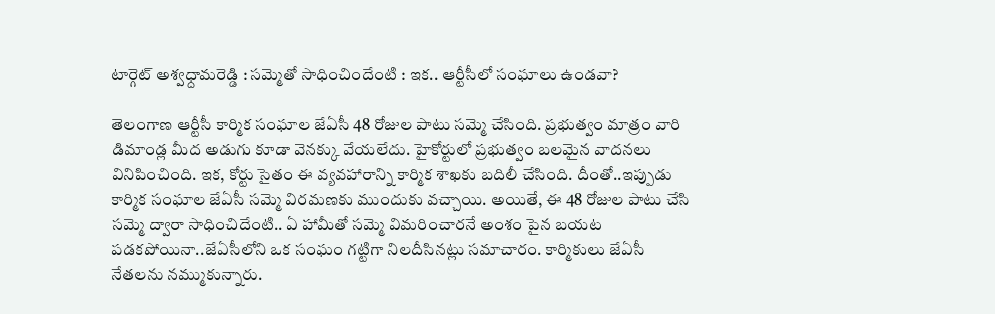టార్గెట్ అశ్వధ్దామరెడ్డి : సమ్మెతో సాధించిందేంటి : ఇక.. ఆర్టీసీలో సంఘాలు ఉండవా?

తెలంగాణ ఆర్టీసీ కార్మిక సంఘాల జేఏసీ 48 రోజుల పాటు సమ్మె చేసింది. ప్రభుత్వం మాత్రం వారి డిమాండ్ల మీద అడుగు కూడా వెనక్కు వేయలేదు. హైకోర్టులో ప్రభుత్వం బలమైన వాదనలు వినిపించింది. ఇక, కోర్టు సైతం ఈ వ్యవహారాన్ని కార్మిక శాఖకు బదిలీ చేసింది. దీంతో..ఇప్పుడు కార్మిక సంఘాల జేఏసీ సమ్మె విరమణకు ముందుకు వచ్చాయి. అయితే, ఈ 48 రోజుల పాటు చేసి సమ్మె ద్వారా సాధించిదేంటి.. ఏ హామీతో సమ్మె విమరించారనే అంశం పైన బయట పడకపోయినా..జేఏసీలోని ఒక సంఘం గట్టిగా నిలదీసినట్లు సమాచారం. కార్మికులు జేఏసీ నేతలను నమ్ముకున్నారు.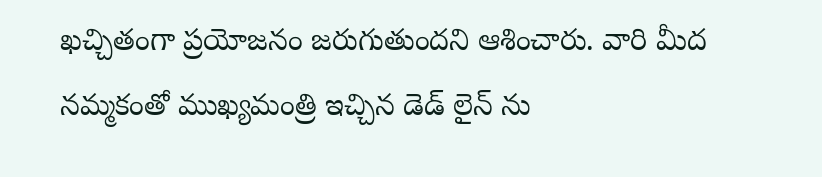ఖచ్చితంగా ప్రయోజనం జరుగుతుందని ఆశించారు. వారి మీద నమ్మకంతో ముఖ్యమంత్రి ఇచ్చిన డెడ్ లైన్ ను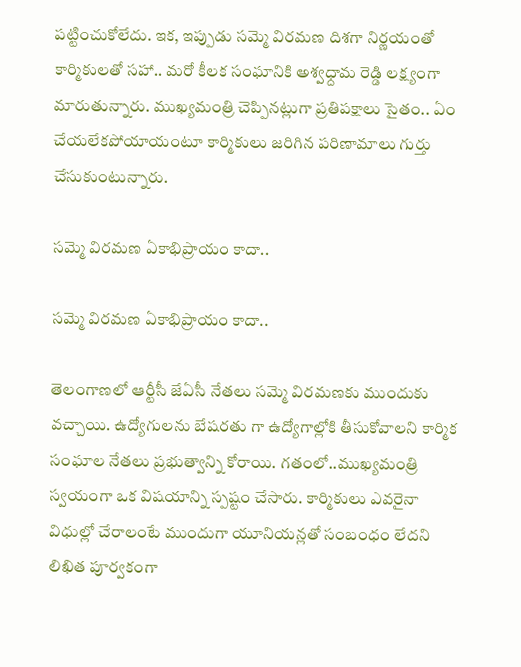పట్టించుకోలేదు. ఇక, ఇప్పుడు సమ్మె విరమణ దిశగా నిర్ణయంతో కార్మికులతో సహా.. మరో కీలక సంఘానికి అశ్వధ్దామ రెడ్డి లక్ష్యంగా మారుతున్నారు. ముఖ్యమంత్రి చెప్పినట్లుగా ప్రతిపక్షాలు సైతం.. ఏం చేయలేకపోయాయంటూ కార్మికులు జరిగిన పరిణామాలు గుర్తు చేసుకుంటున్నారు.

సమ్మె విరమణ ఏకాభిప్రాయం కాదా..

సమ్మె విరమణ ఏకాభిప్రాయం కాదా..

తెలంగాణలో ఆర్టీసీ జేఏసీ నేతలు సమ్మె విరమణకు ముందుకు వచ్చాయి. ఉద్యోగులను బేషరతు గా ఉద్యోగాల్లోకి తీసుకోవాలని కార్మిక సంఘాల నేతలు ప్రభుత్వాన్ని కోరాయి. గతంలో..ముఖ్యమంత్రి స్వయంగా ఒక విషయాన్ని స్పష్టం చేసారు. కార్మికులు ఎవరైనా విధుల్లో చేరాలంటే ముందుగా యూనియన్లతో సంబంధం లేదని లిఖిత పూర్వకంగా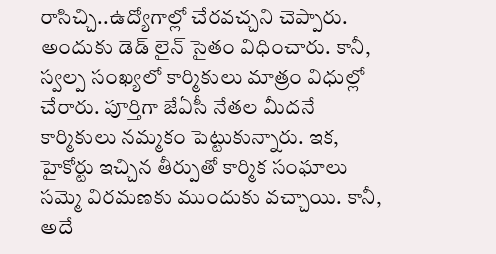రాసిచ్చి..ఉద్యోగాల్లో చేరవచ్చని చెప్పారు. అందుకు డెడ్ లైన్ సైతం విధించారు. కానీ, స్వల్ప సంఖ్యలో కార్మికులు మాత్రం విధుల్లో చేరారు. పూర్తిగా జేఏసీ నేతల మీదనే కార్మికులు నమ్మకం పెట్టుకున్నారు. ఇక, హైకోర్టు ఇచ్చిన తీర్పుతో కార్మిక సంఘాలు సమ్మె విరమణకు ముందుకు వచ్చాయి. కానీ, అదే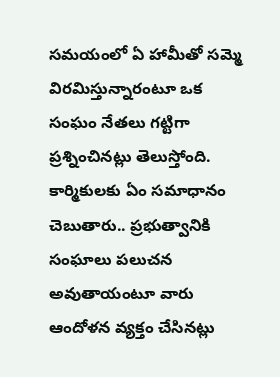సమయంలో ఏ హామీతో సమ్మె విరమిస్తున్నారంటూ ఒక సంఘం నేతలు గట్టిగా ప్రశ్నించినట్లు తెలుస్తోంది. కార్మికులకు ఏం సమాధానం చెబుతారు.. ప్రభుత్వానికి సంఘాలు పలుచన అవుతాయంటూ వారు ఆందోళన వ్యక్తం చేసినట్లు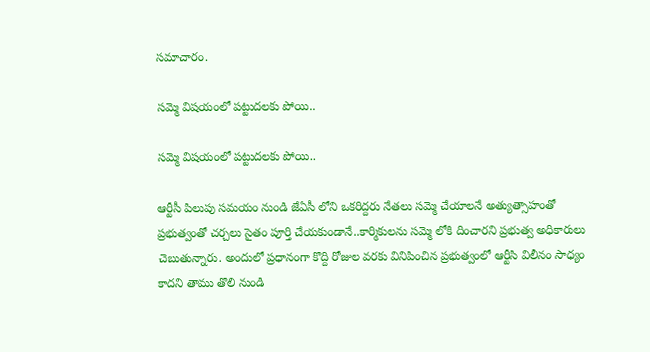సమాచారం.

సమ్మె విషయంలో పట్టుదలకు పోయి..

సమ్మె విషయంలో పట్టుదలకు పోయి..

ఆర్టీసీ పిలుపు సమయం నుండి జేఏసీ లోని ఒకరిద్దరు నేతలు సమ్మె చేయాలనే అత్యుత్సాహంతో ప్రభుత్వంతో చర్చలు సైతం పూర్తి చేయకుండానే..కార్మికులను సమ్మె లోకి దించారని ప్రభుత్వ అధికారులు చెబుతున్నారు. అందులో ప్రధానంగా కొద్ది రోజుల వరకు వినిపించిన ప్రభుత్వంలో ఆర్టీసి విలీనం సాధ్యం కాదని తాము తొలి నుండి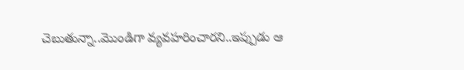చెబుతున్నా..మొండిగా వ్యవహరించారని..ఇప్పుడు ఆ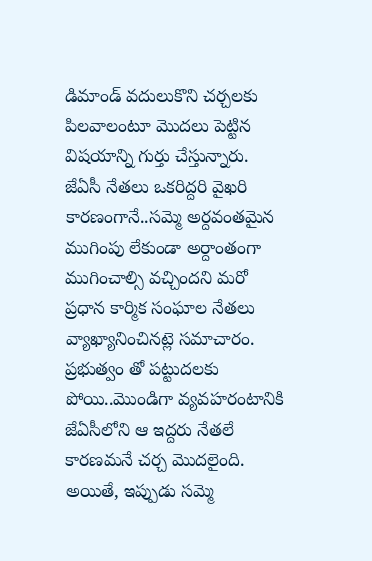డిమాండ్ వదులుకొని చర్చలకు పిలవాలంటూ మొదలు పెట్టిన విషయాన్ని గుర్తు చేస్తున్నారు. జేఏసీ నేతలు ఒకరిద్దరి వైఖరి కారణంగానే..సమ్మె అర్దవంతమైన ముగింపు లేకుండా అర్దాంతంగా ముగించాల్సి వచ్చిందని మరో ప్రధాన కార్మిక సంఘాల నేతలు వ్యాఖ్యానించినట్లె సమాచారం. ప్రభుత్వం తో పట్టుదలకు పోయి..మొండిగా వ్యవహరంటానికి జేఏసీలోని ఆ ఇద్దరు నేతలే కారణమనే చర్చ మొదలైంది. అయితే, ఇప్పుడు సమ్మె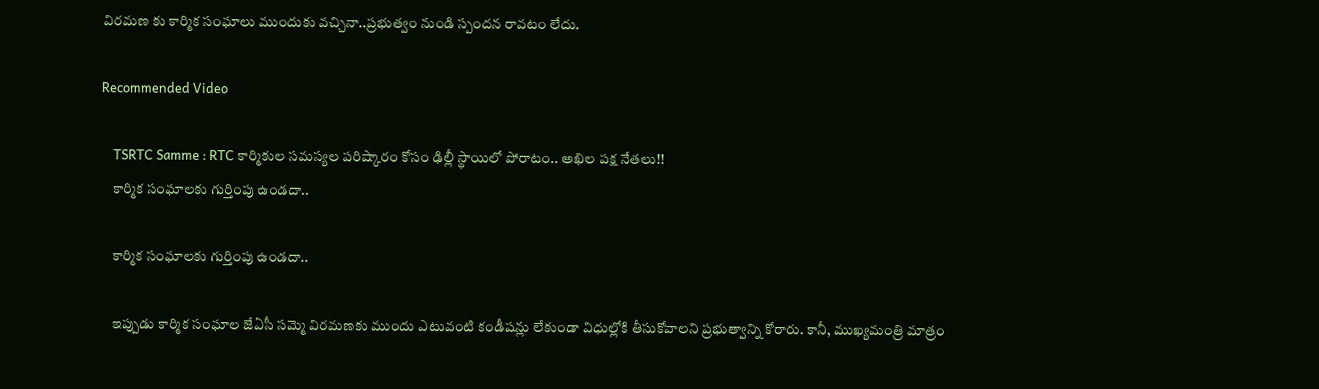విరమణ కు కార్మిక సంఘాలు ముందుకు వచ్చినా..ప్రభుత్వం నుండి స్పందన రావటం లేదు.

Recommended Video

    TSRTC Samme : RTC కార్మికుల సమస్యల పరిష్కారం కోసం ఢిల్లీ స్థాయిలో పోరాటం.. అఖిల పక్ష నేతలు!!
    కార్మిక సంఘాలకు గుర్తింపు ఉండదా..

    కార్మిక సంఘాలకు గుర్తింపు ఉండదా..

    ఇప్పుడు కార్మిక సంఘాల జేఏసీ సమ్మె విరమణకు ముందు ఎటువంటి కండీషన్లు లేకుండా విధుల్లోకి తీసుకోవాలని ప్రభుత్వాన్ని కోరారు. కానీ, ముఖ్యమంత్రి మాత్రం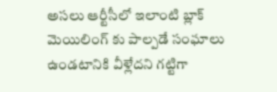అసలు ఆర్టీసీలో ఇలాంటి బ్లాక్ మెయిలింగ్ కు పాల్పడే సంఘాలు ఉండటానికి వీళ్లేదని గట్టిగా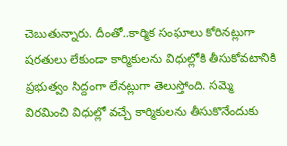చెబుతున్నారు. దీంతో..కార్మిక సంఘాలు కోరినట్లుగా షరతులు లేకుండా కార్మికులను విధుల్లోకి తీసుకోవటానికి ప్రభుత్వం సిద్దంగా లేనట్లుగా తెలుస్తోంది. సమ్మె విరమించి విధుల్లో వచ్చే కార్మికులను తీసుకొనేందుకు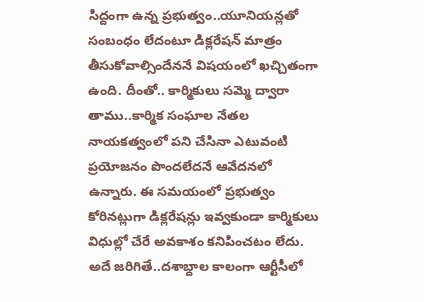సిద్దంగా ఉన్న ప్రభుత్వం..యూనియన్లతో సంబంధం లేదంటూ డిక్లరేషన్ మాత్రం తీసుకోవాల్సిందేననే విషయంలో ఖచ్చితంగా ఉంది. దీంతో.. కార్మికులు సమ్మె ద్వారా తాము..కార్మిక సంఘాల నేతల నాయకత్వంలో పని చేసినా ఎటువంటి ప్రయోజనం పొందలేదనే ఆవేదనలో ఉన్నారు. ఈ సమయంలో ప్రభుత్వం కోరినట్లుగా డిక్లరేషన్లు ఇవ్వకుండా కార్మికులు విధుల్లో చేరే అవకాశం కనిపించటం లేదు. అదే జరిగితే..దశాబ్దాల కాలంగా ఆర్టీసీలో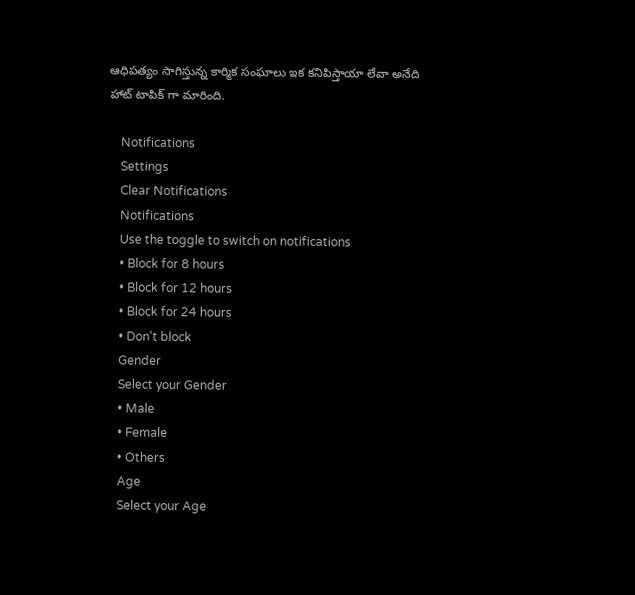ఆధిపత్యం సాగిస్తున్న కార్మిక సంఘాలు ఇక కనిపిస్తాయా లేవా అనేది హాట్ టాపిక్ గా మారింది.

    Notifications
    Settings
    Clear Notifications
    Notifications
    Use the toggle to switch on notifications
    • Block for 8 hours
    • Block for 12 hours
    • Block for 24 hours
    • Don't block
    Gender
    Select your Gender
    • Male
    • Female
    • Others
    Age
    Select your Age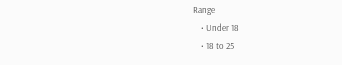Range
    • Under 18
    • 18 to 25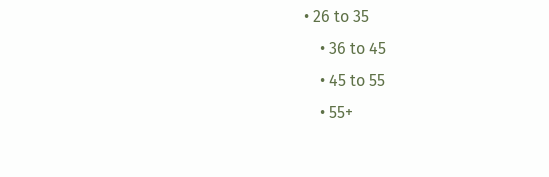• 26 to 35
    • 36 to 45
    • 45 to 55
    • 55+